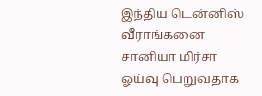இந்திய டென்னிஸ் வீராங்கனை சானியா மிர்சா ஓய்வு பெறுவதாக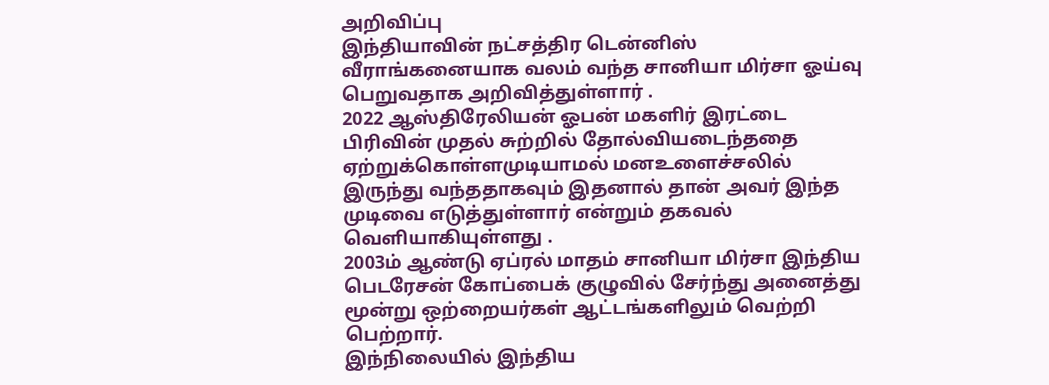அறிவிப்பு
இந்தியாவின் நட்சத்திர டென்னிஸ் வீராங்கனையாக வலம் வந்த சானியா மிர்சா ஓய்வு பெறுவதாக அறிவித்துள்ளார் .
2022 ஆஸ்திரேலியன் ஓபன் மகளிர் இரட்டை பிரிவின் முதல் சுற்றில் தோல்வியடைந்ததை ஏற்றுக்கொள்ளமுடியாமல் மனஉளைச்சலில் இருந்து வந்ததாகவும் இதனால் தான் அவர் இந்த முடிவை எடுத்துள்ளார் என்றும் தகவல் வெளியாகியுள்ளது .
2003ம் ஆண்டு ஏப்ரல் மாதம் சானியா மிர்சா இந்திய பெடரேசன் கோப்பைக் குழுவில் சேர்ந்து அனைத்து மூன்று ஒற்றையர்கள் ஆட்டங்களிலும் வெற்றி பெற்றார்.
இந்நிலையில் இந்திய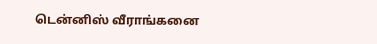டென்னிஸ் வீராங்கனை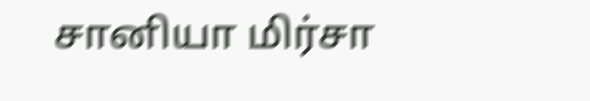சானியா மிர்சா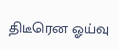திடீரென ஓய்வு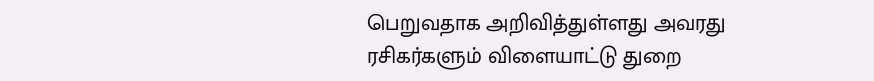பெறுவதாக அறிவித்துள்ளது அவரது ரசிகர்களும் விளையாட்டு துறை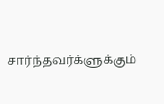சார்ந்தவர்க்ளுக்கும்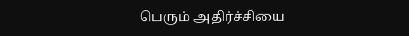பெரும் அதிர்ச்சியை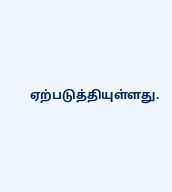ஏற்படுத்தியுள்ளது.